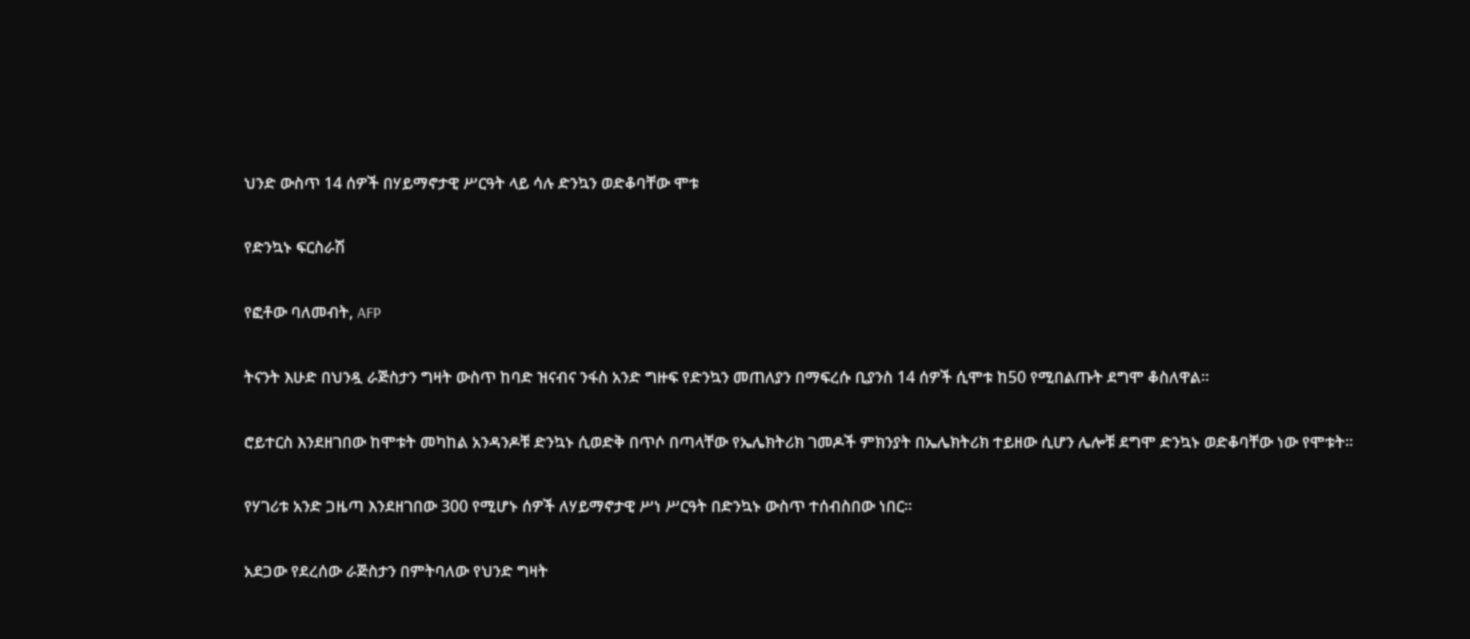ህንድ ውስጥ 14 ሰዎች በሃይማኖታዊ ሥርዓት ላይ ሳሉ ድንኳን ወድቆባቸው ሞቱ

የድንኳኑ ፍርስራሽ

የፎቶው ባለመብት, AFP

ትናንት እሁድ በህንዷ ራጅስታን ግዛት ውስጥ ከባድ ዝናብና ንፋስ አንድ ግዙፍ የድንኳን መጠለያን በማፍረሱ ቢያንስ 14 ሰዎች ሲሞቱ ከ50 የሚበልጡት ደግሞ ቆስለዋል።

ሮይተርስ እንደዘገበው ከሞቱት መካከል አንዳንዶቹ ድንኳኑ ሲወድቅ በጥሶ በጣላቸው የኤሌክትሪክ ገመዶች ምክንያት በኤሌክትሪክ ተይዘው ሲሆን ሌሎቹ ደግሞ ድንኳኑ ወድቆባቸው ነው የሞቱት።

የሃገሪቱ አንድ ጋዜጣ እንደዘገበው 300 የሚሆኑ ሰዎች ለሃይማኖታዊ ሥነ ሥርዓት በድንኳኑ ውስጥ ተሰብስበው ነበር።

አደጋው የደረሰው ራጅስታን በምትባለው የህንድ ግዛት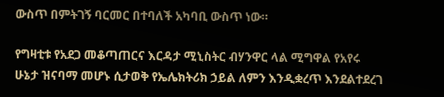ውስጥ በምትገኝ ባርመር በተባለች አካባቢ ውስጥ ነው።

የግዛቲቱ የአደጋ መቆጣጠርና እርዳታ ሚኒስትር ብሃንዋር ላል ሚግዋል የአየሩ ሁኔታ ዝናባማ መሆኑ ሲታወቅ የኤሌክትሪክ ኃይል ለምን እንዲቋረጥ እንደልተደረገ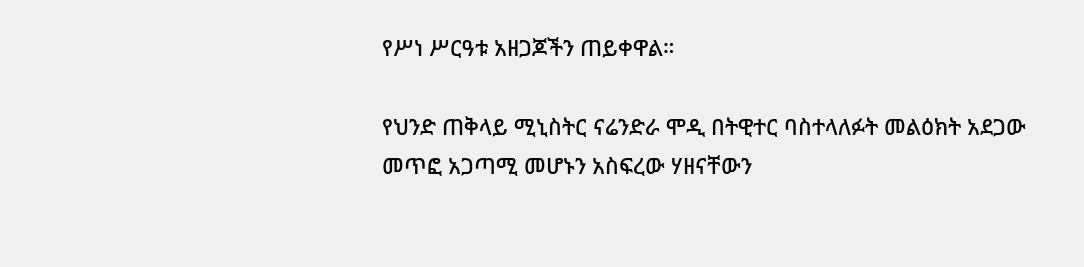የሥነ ሥርዓቱ አዘጋጆችን ጠይቀዋል።

የህንድ ጠቅላይ ሚኒስትር ናሬንድራ ሞዲ በትዊተር ባስተላለፉት መልዕክት አደጋው መጥፎ አጋጣሚ መሆኑን አስፍረው ሃዘናቸውን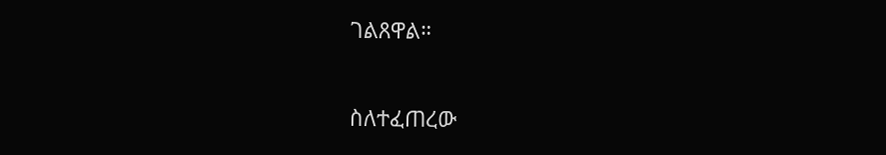ገልጸዋል።

ስለተፈጠረው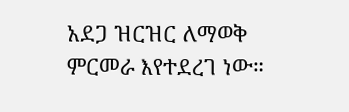አደጋ ዝርዝር ለማወቅ ምርመራ እየተደረገ ነው።